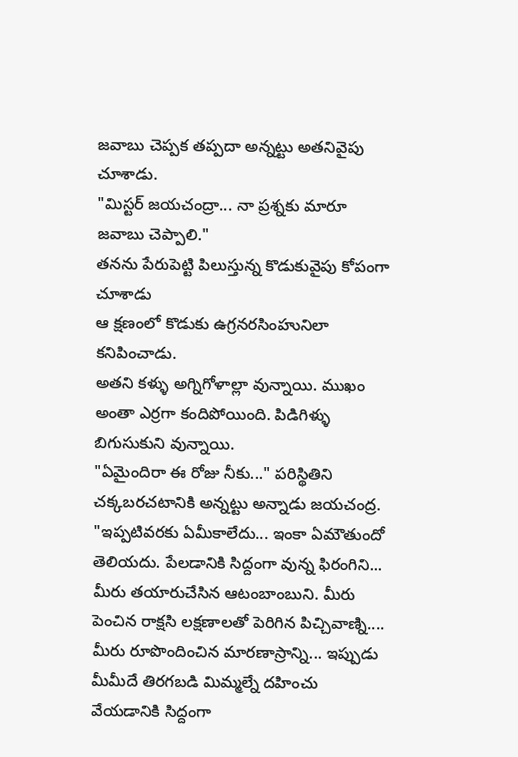జవాబు చెప్పక తప్పదా అన్నట్టు అతనివైపు చూశాడు.
"మిస్టర్ జయచంద్రా... నా ప్రశ్నకు మారూ జవాబు చెప్పాలి."
తనను పేరుపెట్టి పిలుస్తున్న కొడుకువైపు కోపంగా చూశాడు
ఆ క్షణంలో కొడుకు ఉగ్రనరసింహునిలా కనిపించాడు.
అతని కళ్ళు అగ్నిగోళాల్లా వున్నాయి. ముఖం అంతా ఎర్రగా కందిపోయింది. పిడిగిళ్ళు బిగుసుకుని వున్నాయి.
"ఏమైందిరా ఈ రోజు నీకు..." పరిస్థితిని చక్కబరచటానికి అన్నట్టు అన్నాడు జయచంద్ర.
"ఇప్పటివరకు ఏమీకాలేదు... ఇంకా ఏమౌతుందో తెలియదు. పేలడానికి సిద్దంగా వున్న ఫిరంగిని... మీరు తయారుచేసిన ఆటంబాంబుని. మీరు పెంచిన రాక్షసి లక్షణాలతో పెరిగిన పిచ్చివాణ్ని.... మీరు రూపొందించిన మారణాస్రాన్ని... ఇప్పుడు మీమీదే తిరగబడి మిమ్మల్నే దహించు వేయడానికి సిద్దంగా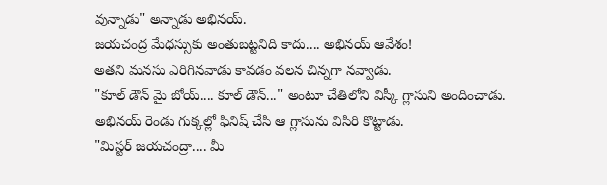వున్నాడు" అన్నాడు అభినయ్.
జయచంద్ర మేధస్సుకు అంతుబట్టనిది కాదు.... అభినయ్ ఆవేశం!
అతని మనసు ఎరిగినవాడు కావడం వలన చిన్నగా నవ్వాడు.
"కూల్ డౌన్ మై బోయ్.... కూల్ డౌన్..." అంటూ చేతిలోని విస్కీ గ్లాసుని అందించాడు.
అభినయ్ రెండు గుక్కల్లో ఫినిష్ చేసి ఆ గ్లాసును విసిరి కొట్టాడు.
"మిస్టర్ జయచంద్రా.... మీ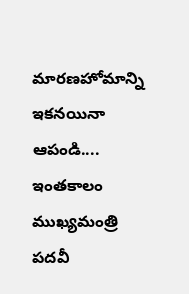మారణహోమాన్ని ఇకనయినా ఆపండి.... ఇంతకాలం ముఖ్యమంత్రి పదవీ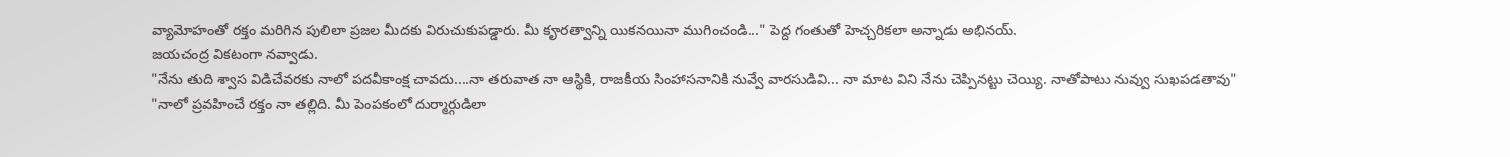వ్యామోహంతో రక్తం మరిగిన పులిలా ప్రజల మీదకు విరుచుకుపడ్డారు. మీ కౄరత్వాన్ని యికనయినా ముగించండి..." పెద్ద గంతుతో హెచ్చరికలా అన్నాడు అభినయ్.
జయచంద్ర వికటంగా నవ్వాడు.
"నేను తుది శ్వాస విడిచేవరకు నాలో పదవీకాంక్ష చావదు....నా తరువాత నా ఆస్థికి, రాజకీయ సింహాసనానికి నువ్వే వారసుడివి... నా మాట విని నేను చెప్పినట్టు చెయ్యి. నాతోపాటు నువ్వు సుఖపడతావు"
"నాలో ప్రవహించే రక్తం నా తల్లిది. మీ పెంపకంలో దుర్మార్గుడిలా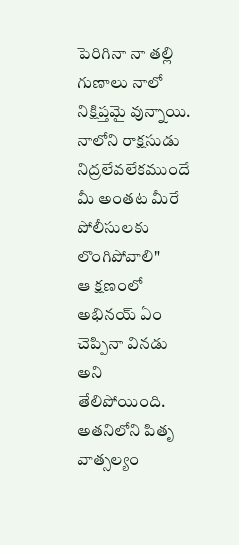పెరిగినా నా తల్లి గుణాలు నాలో నిక్షిప్తమై వున్నాయి. నాలోని రాక్షసుడు నిద్రలేవలేకముందే మీ అంతట మీరే పోలీసులకు లొంగిపోవాలి"
ఆ క్షణంలో అభినయ్ ఏం చెప్పినా వినడు అని తేలిపోయింది. అతనిలోని పితృ వాత్సల్యం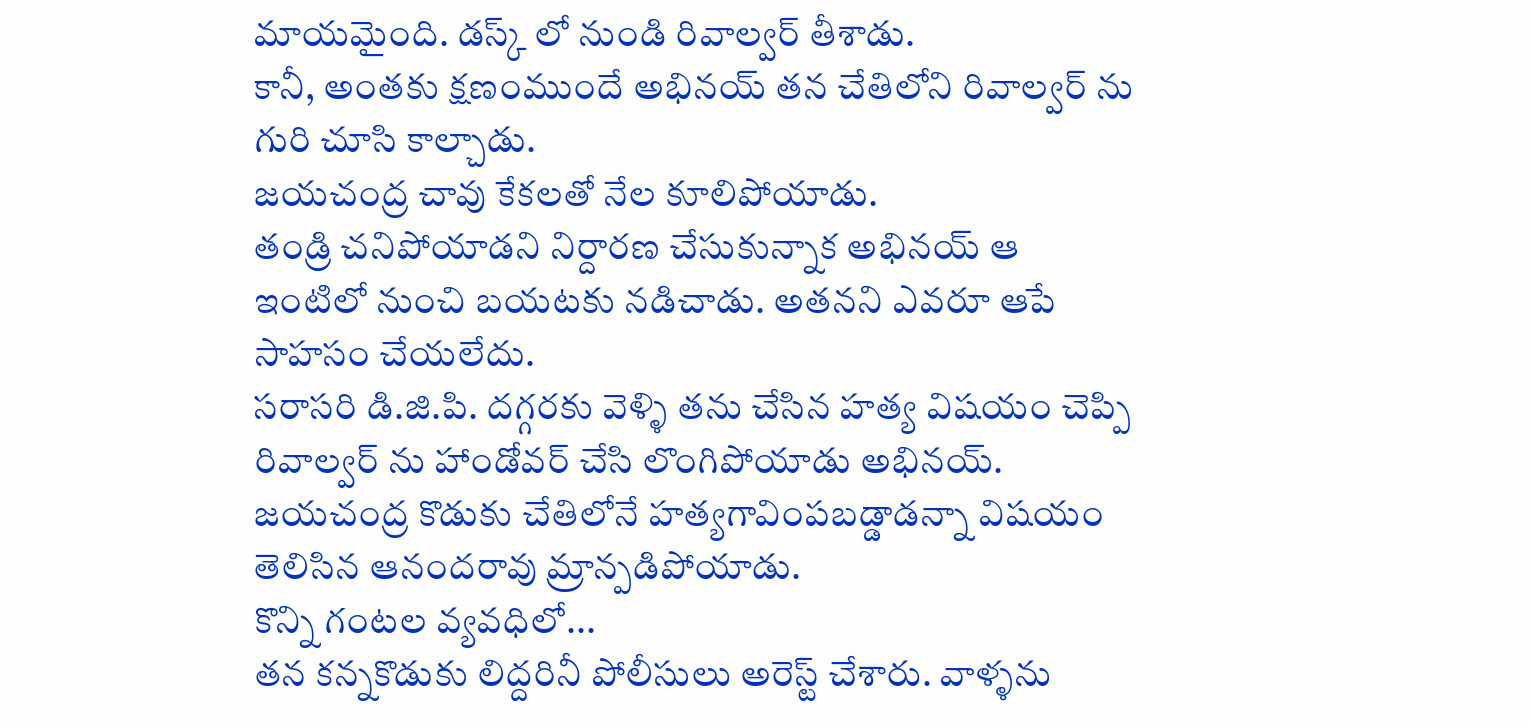మాయమైంది. డస్క్ లో నుండి రివాల్వర్ తీశాడు.
కానీ, అంతకు క్షణంముందే అభినయ్ తన చేతిలోని రివాల్వర్ ను గురి చూసి కాల్చాడు.
జయచంద్ర చావు కేకలతో నేల కూలిపోయాడు.
తండ్రి చనిపోయాడని నిర్దారణ చేసుకున్నాక అభినయ్ ఆ ఇంటిలో నుంచి బయటకు నడిచాడు. అతనని ఎవరూ ఆపే సాహసం చేయలేదు.
సరాసరి డి.జి.పి. దగ్గరకు వెళ్ళి తను చేసిన హత్య విషయం చెప్పి రివాల్వర్ ను హాండోవర్ చేసి లొంగిపోయాడు అభినయ్.
జయచంద్ర కొడుకు చేతిలోనే హత్యగావింపబడ్డాడన్నా విషయం తెలిసిన ఆనందరావు మ్రాన్పడిపోయాడు.
కొన్ని గంటల వ్యవధిలో...
తన కన్నకొడుకు లిద్దరినీ పోలీసులు అరెస్ట్ చేశారు. వాళ్ళను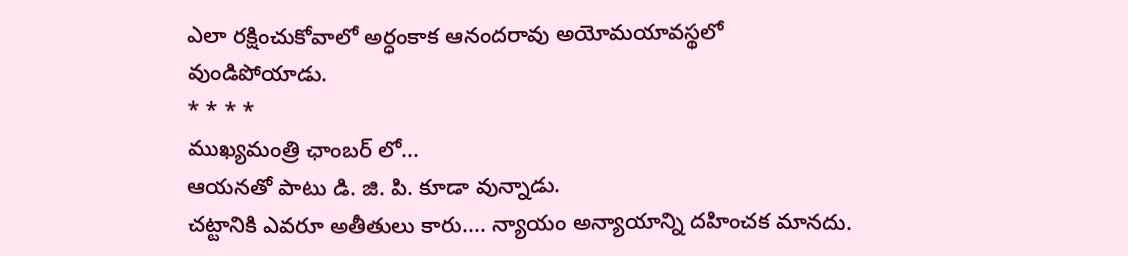ఎలా రక్షించుకోవాలో అర్ధంకాక ఆనందరావు అయోమయావస్థలో వుండిపోయాడు.
* * * *
ముఖ్యమంత్రి ఛాంబర్ లో...
ఆయనతో పాటు డి. జి. పి. కూడా వున్నాడు.
చట్టానికి ఎవరూ అతీతులు కారు.... న్యాయం అన్యాయాన్ని దహించక మానదు.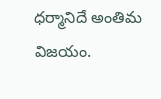ధర్మానిదే అంతిమ విజయం.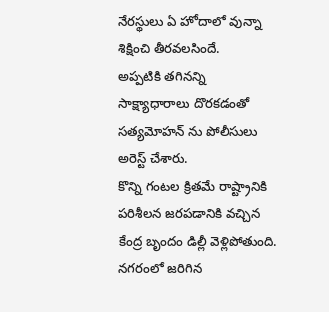నేరస్థులు ఏ హోదాలో వున్నా శిక్షించి తీరవలసిందే.
అప్పటికి తగినన్ని సాక్ష్యాధారాలు దొరకడంతో సత్యమోహన్ ను పోలీసులు అరెస్ట్ చేశారు.
కొన్ని గంటల క్రితమే రాష్ట్రానికి పరిశీలన జరపడానికి వచ్చిన కేంద్ర బృందం డిల్లీ వెళ్లిపోతుంది. నగరంలో జరిగిన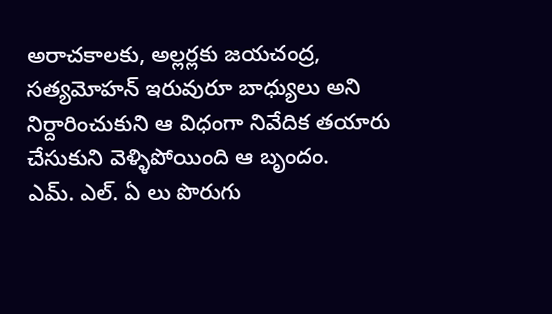అరాచకాలకు, అల్లర్లకు జయచంద్ర, సత్యమోహన్ ఇరువురూ బాధ్యులు అని నిర్దారించుకుని ఆ విధంగా నివేదిక తయారు చేసుకుని వెళ్ళిపోయింది ఆ బృందం.
ఎమ్. ఎల్. ఏ లు పొరుగు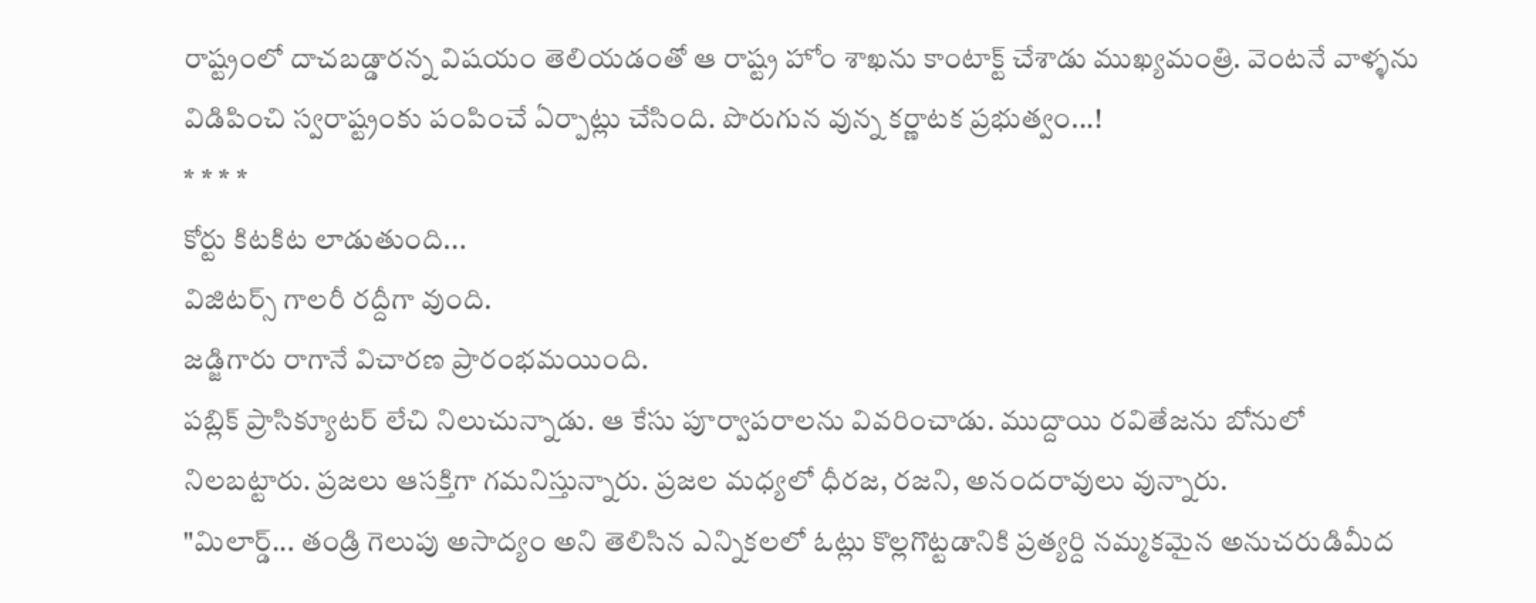రాష్ట్రంలో దాచబడ్డారన్న విషయం తెలియడంతో ఆ రాష్ట్ర హోం శాఖను కాంటాక్ట్ చేశాడు ముఖ్యమంత్రి. వెంటనే వాళ్ళను విడిపించి స్వరాష్ట్రంకు పంపించే ఏర్పాట్లు చేసింది. పొరుగున వున్న కర్ణాటక ప్రభుత్వం...!
* * * *
కోర్టు కిటకిట లాడుతుంది...
విజిటర్స్ గాలరీ రద్దీగా వుంది.
జడ్జిగారు రాగానే విచారణ ప్రారంభమయింది.
పబ్లిక్ ప్రాసిక్యూటర్ లేచి నిలుచున్నాడు. ఆ కేసు పూర్వాపరాలను వివరించాడు. ముద్దాయి రవితేజను బోనులో నిలబట్టారు. ప్రజలు ఆసక్తిగా గమనిస్తున్నారు. ప్రజల మధ్యలో ధీరజ, రజని, అనందరావులు వున్నారు.
"మిలార్డ్... తండ్రి గెలుపు అసాద్యం అని తెలిసిన ఎన్నికలలో ఓట్లు కొల్లగొట్టడానికి ప్రత్యర్ది నమ్మకమైన అనుచరుడిమీద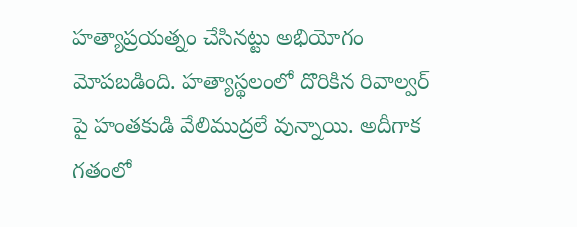హత్యాప్రయత్నం చేసినట్టు అభియోగం మోపబడింది. హత్యాస్థలంలో దొరికిన రివాల్వర్ పై హంతకుడి వేలిముద్రలే వున్నాయి. అదీగాక గతంలో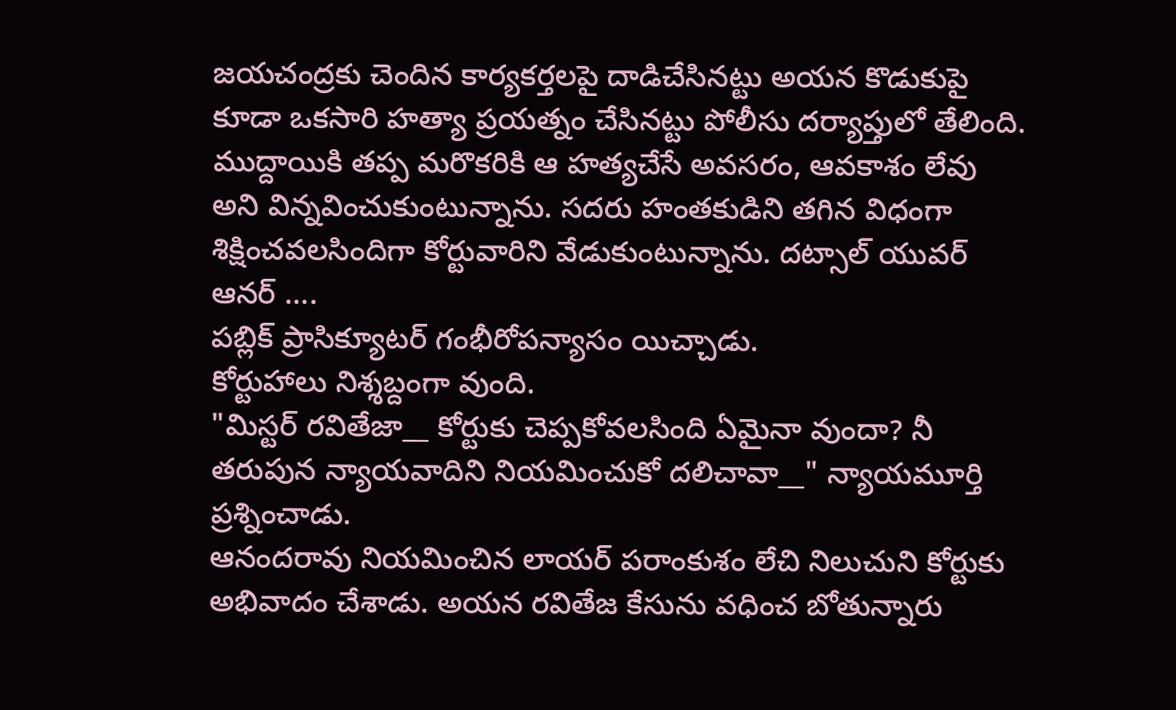జయచంద్రకు చెందిన కార్యకర్తలపై దాడిచేసినట్టు అయన కొడుకుపై కూడా ఒకసారి హత్యా ప్రయత్నం చేసినట్టు పోలీసు దర్యాప్తులో తేలింది. ముద్దాయికి తప్ప మరొకరికి ఆ హత్యచేసే అవసరం, ఆవకాశం లేవు అని విన్నవించుకుంటున్నాను. సదరు హంతకుడిని తగిన విధంగా శిక్షించవలసిందిగా కోర్టువారిని వేడుకుంటున్నాను. దట్సాల్ యువర్ ఆనర్ ....
పబ్లిక్ ప్రాసిక్యూటర్ గంభీరోపన్యాసం యిచ్చాడు.
కోర్టుహాలు నిశ్శబ్దంగా వుంది.
"మిస్టర్ రవితేజా__ కోర్టుకు చెప్పకోవలసింది ఏమైనా వుందా? నీ తరుపున న్యాయవాదిని నియమించుకో దలిచావా__" న్యాయమూర్తి ప్రశ్నించాడు.
ఆనందరావు నియమించిన లాయర్ పరాంకుశం లేచి నిలుచుని కోర్టుకు అభివాదం చేశాడు. అయన రవితేజ కేసును వధించ బోతున్నారు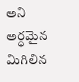అని అర్ధమైన మిగిలిన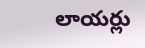లాయర్లు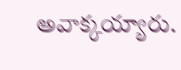అవాక్కయ్యారు.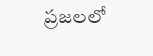ప్రజలలో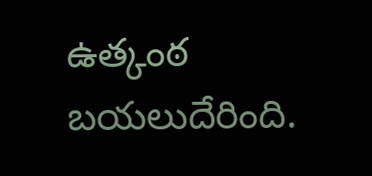ఉత్కంఠ బయలుదేరింది.